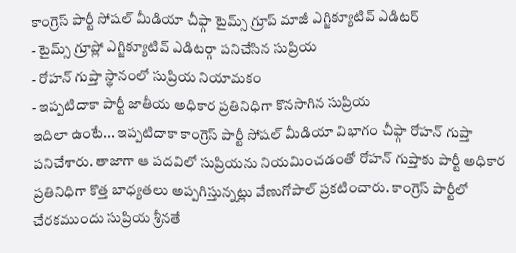కాంగ్రెస్ పార్టీ సోషల్ మీడియా చీఫ్గా టైమ్స్ గ్రూప్ మాజీ ఎగ్జిక్యూటివ్ ఎడిటర్
- టైమ్స్ గ్రూప్లో ఎగ్జిక్యూటివ్ ఎడిటర్గా పనిచేసిన సుప్రియ
- రోహన్ గుప్తా స్థానంలో సుప్రియ నియామకం
- ఇప్పటిదాకా పార్టీ జాతీయ అధికార ప్రతినిధిగా కొనసాగిన సుప్రియ
ఇదిలా ఉంటే... ఇప్పటిదాకా కాంగ్రెస్ పార్టీ సోషల్ మీడియా విభాగం చీఫ్గా రోహన్ గుప్తా పనిచేశారు. తాజాగా ఆ పదవిలో సుప్రియను నియమించడంతో రోహన్ గుప్తాకు పార్టీ అధికార ప్రతినిధిగా కొత్త బాధ్యతలు అప్పగిస్తున్నట్లు వేణుగోపాల్ ప్రకటించారు. కాంగ్రెస్ పార్టీలో చేరకముందు సుప్రియ శ్రీనతే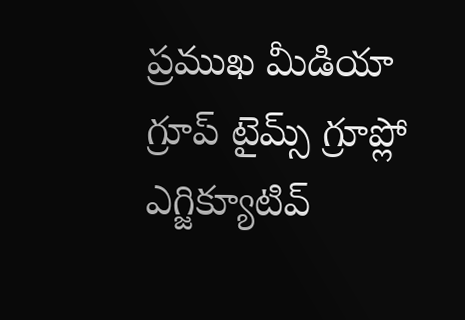ప్రముఖ మీడియా గ్రూప్ టైమ్స్ గ్రూప్లో ఎగ్జిక్యూటివ్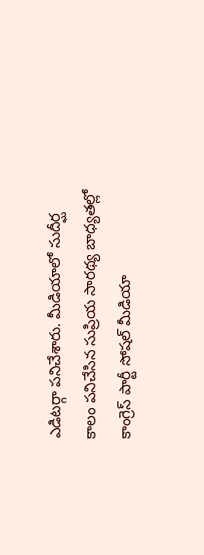ఎడిటర్గా పనిచేశారు. మీడియాలో సుదీర్ఘ కాలం పనిచేసిన సుప్రియ సారథ్య బాధ్యతల్లో కాంగ్రెస్ పార్టీ సోషల్ మీడియా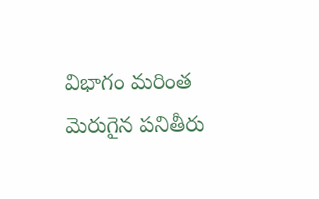విభాగం మరింత మెరుగైన పనితీరు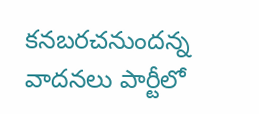కనబరచనుందన్న వాదనలు పార్టీలో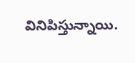వినిపిస్తున్నాయి.